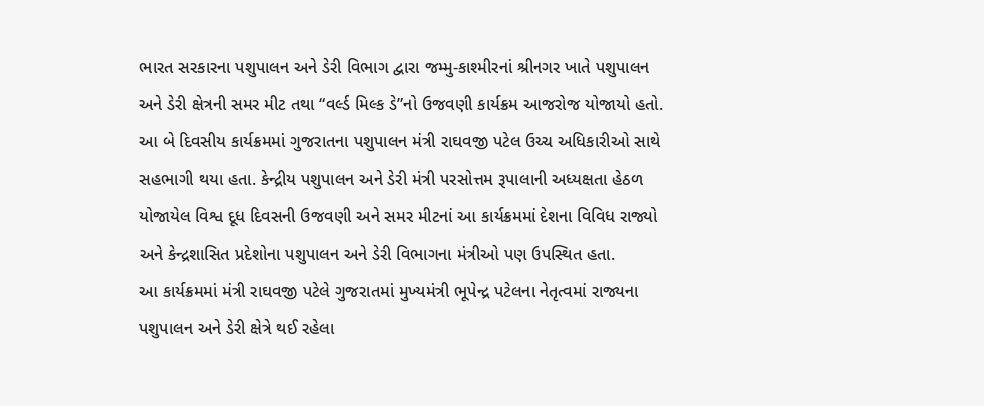ભારત સરકારના પશુપાલન અને ડેરી વિભાગ દ્વારા જમ્મુ-કાશ્મીરનાં શ્રીનગર ખાતે પશુપાલન અને ડેરી ક્ષેત્રની સમર મીટ તથા “વર્લ્ડ મિલ્ક ડે”નો ઉજવણી કાર્યક્રમ આજરોજ યોજાયો હતો. આ બે દિવસીય કાર્યક્રમમાં ગુજરાતના પશુપાલન મંત્રી રાઘવજી પટેલ ઉચ્ચ અધિકારીઓ સાથે સહભાગી થયા હતા. કેન્દ્રીય પશુપાલન અને ડેરી મંત્રી પરસોત્તમ રૂપાલાની અધ્યક્ષતા હેઠળ યોજાયેલ વિશ્વ દૂધ દિવસની ઉજવણી અને સમર મીટનાં આ કાર્યક્રમમાં દેશના વિવિધ રાજ્યો અને કેન્દ્રશાસિત પ્રદેશોના પશુપાલન અને ડેરી વિભાગના મંત્રીઓ પણ ઉપસ્થિત હતા.
આ કાર્યક્રમમાં મંત્રી રાઘવજી પટેલે ગુજરાતમાં મુખ્યમંત્રી ભૂપેન્દ્ર પટેલના નેતૃત્વમાં રાજ્યના પશુપાલન અને ડેરી ક્ષેત્રે થઈ રહેલા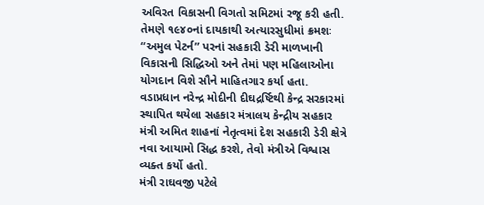અવિરત વિકાસની વિગતો સમિટમાં રજૂ કરી હતી. તેમણે ૧૯૪૦નાં દાયકાથી અત્યારસુધીમાં ક્રમશઃ “અમુલ પેટર્ન” પરનાં સહકારી ડેરી માળખાની વિકાસની સિદ્ધિઓ અને તેમાં પણ મહિલાઓના યોગદાન વિશે સૌને માહિતગાર કર્યા હતા. વડાપ્રધાન નરેન્દ્ર મોદીની દીઘદ્રર્ષ્ટિથી કેન્દ્ર સરકારમાં સ્થાપિત થયેલા સહકાર મંત્રાલય કેન્દ્રીય સહકાર મંત્રી અમિત શાહનાં નેતૃત્વમાં દેશ સહકારી ડેરી ક્ષેત્રે નવા આયામો સિદ્ધ કરશે, તેવો મંત્રીએ વિશ્વાસ વ્યક્ત કર્યો હતો.
મંત્રી રાઘવજી પટેલે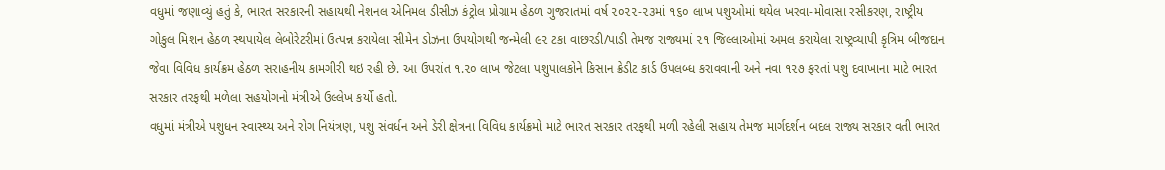વધુમાં જણાવ્યું હતું કે, ભારત સરકારની સહાયથી નેશનલ એનિમલ ડીસીઝ કંટ્રોલ પ્રોગ્રામ હેઠળ ગુજરાતમાં વર્ષ ૨૦૨૨-૨૩માં ૧૬૦ લાખ પશુઓમાં થયેલ ખરવા-મોવાસા રસીકરણ, રાષ્ટ્રીય ગોકુલ મિશન હેઠળ સ્થપાયેલ લેબોરેટરીમાં ઉત્પન્ન કરાયેલા સીમેન ડોઝના ઉપયોગથી જન્મેલી ૯૨ ટકા વાછરડી/પાડી તેમજ રાજ્યમાં ૨૧ જિલ્લાઓમાં અમલ કરાયેલા રાષ્ટ્રવ્યાપી કૃત્રિમ બીજદાન જેવા વિવિધ કાર્યક્રમ હેઠળ સરાહનીય કામગીરી થઇ રહી છે. આ ઉપરાંત ૧.૨૦ લાખ જેટલા પશુપાલકોને કિસાન ક્રેડીટ કાર્ડ ઉપલબ્ધ કરાવવાની અને નવા ૧૨૭ ફરતાં પશુ દવાખાના માટે ભારત સરકાર તરફથી મળેલા સહયોગનો મંત્રીએ ઉલ્લેખ કર્યો હતો.
વધુમાં મંત્રીએ પશુધન સ્વાસ્થ્ય અને રોગ નિયંત્રણ, પશુ સંવર્ધન અને ડેરી ક્ષેત્રના વિવિધ કાર્યક્રમો માટે ભારત સરકાર તરફથી મળી રહેલી સહાય તેમજ માર્ગદર્શન બદલ રાજ્ય સરકાર વતી ભારત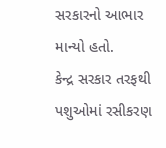સરકારનો આભાર માન્યો હતો.
કેન્દ્ર સરકાર તરફથી પશુઓમાં રસીકરણ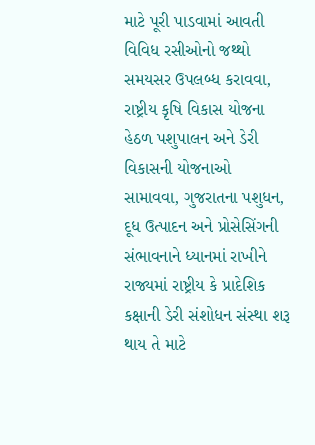માટે પૂરી પાડવામાં આવતી વિવિધ રસીઓનો જથ્થો સમયસર ઉપલબ્ધ કરાવવા, રાષ્ટ્રીય કૃષિ વિકાસ યોજના હેઠળ પશુપાલન અને ડેરી વિકાસની યોજનાઓ સામાવવા, ગુજરાતના પશુધન, દૂધ ઉત્પાદન અને પ્રોસેસિંગની સંભાવનાને ધ્યાનમાં રાખીને રાજ્યમાં રાષ્ટ્રીય કે પ્રાદેશિક કક્ષાની ડેરી સંશોધન સંસ્થા શરૂ થાય તે માટે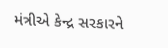મંત્રીએ કેન્દ્ર સરકારને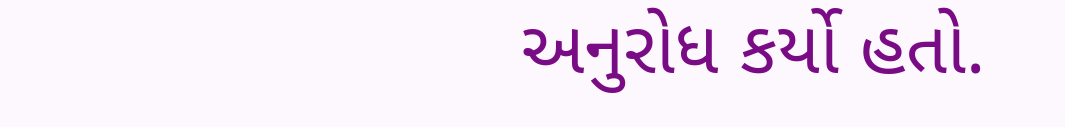અનુરોધ કર્યો હતો.